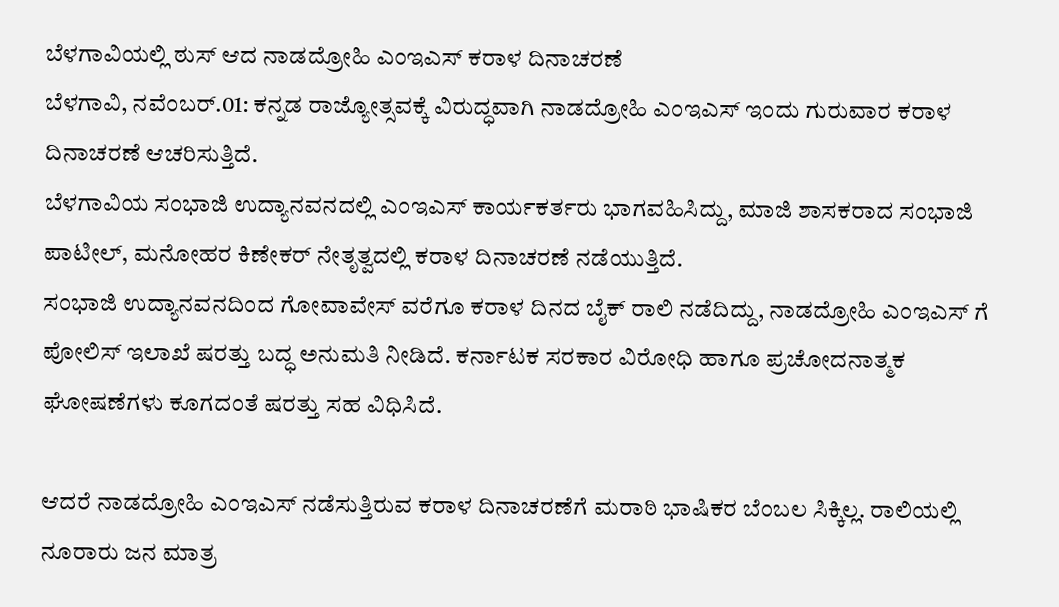ಬೆಳಗಾವಿಯಲ್ಲಿ ಠುಸ್ ಆದ ನಾಡದ್ರೋಹಿ ಎಂಇಎಸ್ ಕರಾಳ ದಿನಾಚರಣೆ
ಬೆಳಗಾವಿ, ನವೆಂಬರ್.01: ಕನ್ನಡ ರಾಜ್ಯೋತ್ಸವಕ್ಕೆ ವಿರುದ್ಧವಾಗಿ ನಾಡದ್ರೋಹಿ ಎಂಇಎಸ್ ಇಂದು ಗುರುವಾರ ಕರಾಳ ದಿನಾಚರಣೆ ಆಚರಿಸುತ್ತಿದೆ.
ಬೆಳಗಾವಿಯ ಸಂಭಾಜಿ ಉದ್ಯಾನವನದಲ್ಲಿ ಎಂಇಎಸ್ ಕಾರ್ಯಕರ್ತರು ಭಾಗವಹಿಸಿದ್ದು, ಮಾಜಿ ಶಾಸಕರಾದ ಸಂಭಾಜಿ ಪಾಟೀಲ್, ಮನೋಹರ ಕಿಣೇಕರ್ ನೇತೃತ್ವದಲ್ಲಿ ಕರಾಳ ದಿನಾಚರಣೆ ನಡೆಯುತ್ತಿದೆ.
ಸಂಭಾಜಿ ಉದ್ಯಾನವನದಿಂದ ಗೋವಾವೇಸ್ ವರೆಗೂ ಕರಾಳ ದಿನದ ಬೈಕ್ ರಾಲಿ ನಡೆದಿದ್ದು, ನಾಡದ್ರೋಹಿ ಎಂಇಎಸ್ ಗೆ ಪೋಲಿಸ್ ಇಲಾಖೆ ಷರತ್ತು ಬದ್ಧ ಅನುಮತಿ ನೀಡಿದೆ. ಕರ್ನಾಟಕ ಸರಕಾರ ವಿರೋಧಿ ಹಾಗೂ ಪ್ರಚೋದನಾತ್ಮಕ ಘೋಷಣೆಗಳು ಕೂಗದಂತೆ ಷರತ್ತು ಸಹ ವಿಧಿಸಿದೆ.

ಆದರೆ ನಾಡದ್ರೋಹಿ ಎಂಇಎಸ್ ನಡೆಸುತ್ತಿರುವ ಕರಾಳ ದಿನಾಚರಣೆಗೆ ಮರಾಠಿ ಭಾಷಿಕರ ಬೆಂಬಲ ಸಿಕ್ಕಿಲ್ಲ. ರಾಲಿಯಲ್ಲಿ ನೂರಾರು ಜನ ಮಾತ್ರ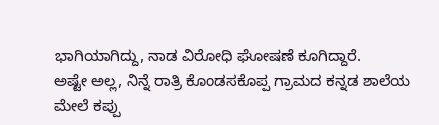ಭಾಗಿಯಾಗಿದ್ದು, ನಾಡ ವಿರೋಧಿ ಘೋಷಣೆ ಕೂಗಿದ್ದಾರೆ.
ಅಷ್ಟೇ ಅಲ್ಲ, ನಿನ್ನೆ ರಾತ್ರಿ ಕೊಂಡಸಕೊಪ್ಪ ಗ್ರಾಮದ ಕನ್ನಡ ಶಾಲೆಯ ಮೇಲೆ ಕಪ್ಪು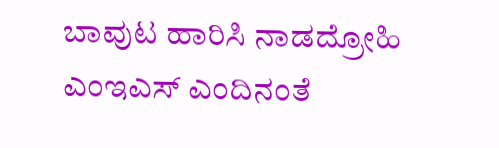ಬಾವುಟ ಹಾರಿಸಿ ನಾಡದ್ರೋಹಿ ಎಂಇಎಸ್ ಎಂದಿನಂತೆ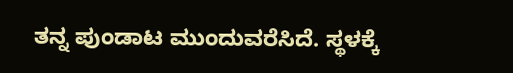ತನ್ನ ಪುಂಡಾಟ ಮುಂದುವರೆಸಿದೆ. ಸ್ಥಳಕ್ಕೆ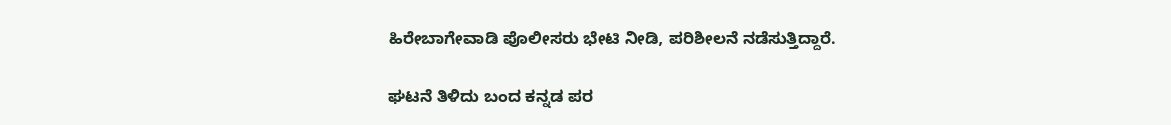ಹಿರೇಬಾಗೇವಾಡಿ ಪೊಲೀಸರು ಭೇಟಿ ನೀಡಿ, ಪರಿಶೀಲನೆ ನಡೆಸುತ್ತಿದ್ದಾರೆ.

ಘಟನೆ ತಿಳಿದು ಬಂದ ಕನ್ನಡ ಪರ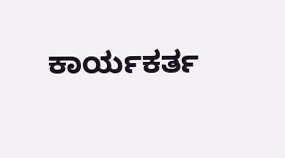ಕಾರ್ಯಕರ್ತ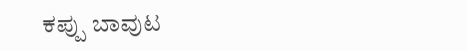ಕಪ್ಪು ಬಾವುಟ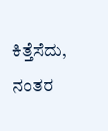ಕಿತ್ತೆಸೆದು, ನಂತರ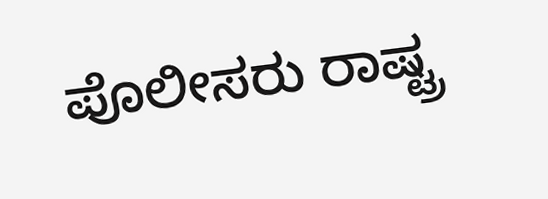ಪೊಲೀಸರು ರಾಷ್ಟ್ರ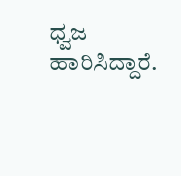ಧ್ವಜ ಹಾರಿಸಿದ್ದಾರೆ.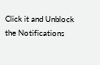Click it and Unblock the Notifications